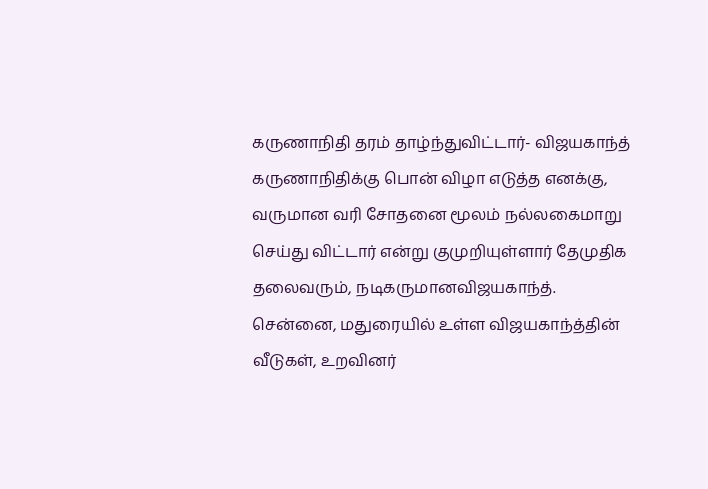கருணாநிதி தரம் தாழ்ந்துவிட்டார்- விஜயகாந்த்
கருணாநிதிக்கு பொன் விழா எடுத்த எனக்கு, வருமான வரி சோதனை மூலம் நல்லகைமாறு செய்து விட்டார் என்று குமுறியுள்ளார் தேமுதிக தலைவரும், நடிகருமானவிஜயகாந்த்.
சென்னை, மதுரையில் உள்ள விஜயகாந்த்தின் வீடுகள், உறவினர்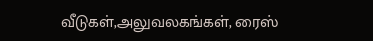வீடுகள்,அலுவலகங்கள், ரைஸ்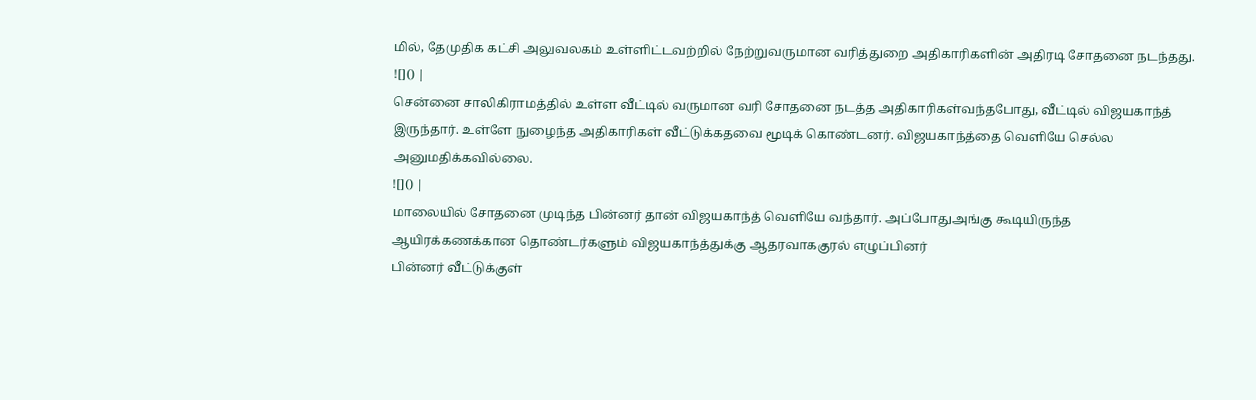மில், தேமுதிக கட்சி அலுவலகம் உள்ளிட்டவற்றில் நேற்றுவருமான வரித்துறை அதிகாரிகளின் அதிரடி சோதனை நடந்தது.
![]() |
சென்னை சாலிகிராமத்தில் உள்ள வீட்டில் வருமான வரி சோதனை நடத்த அதிகாரிகள்வந்தபோது, வீட்டில் விஜயகாந்த் இருந்தார். உள்ளே நுழைந்த அதிகாரிகள் வீட்டுக்கதவை மூடிக் கொண்டனர். விஜயகாந்த்தை வெளியே செல்ல அனுமதிக்கவில்லை.
![]() |
மாலையில் சோதனை முடிந்த பின்னர் தான் விஜயகாந்த் வெளியே வந்தார். அப்போதுஅங்கு கூடியிருந்த ஆயிரக்கணக்கான தொண்டர்களும் விஜயகாந்த்துக்கு ஆதரவாககுரல் எழுப்பினர்
பின்னர் வீட்டுக்குள்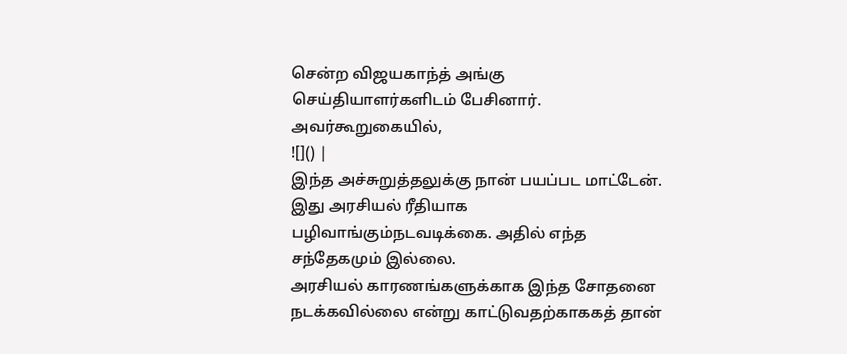சென்ற விஜயகாந்த் அங்கு செய்தியாளர்களிடம் பேசினார். அவர்கூறுகையில்,
![]() |
இந்த அச்சுறுத்தலுக்கு நான் பயப்பட மாட்டேன். இது அரசியல் ரீதியாக பழிவாங்கும்நடவடிக்கை. அதில் எந்த சந்தேகமும் இல்லை.
அரசியல் காரணங்களுக்காக இந்த சோதனை நடக்கவில்லை என்று காட்டுவதற்காககத் தான்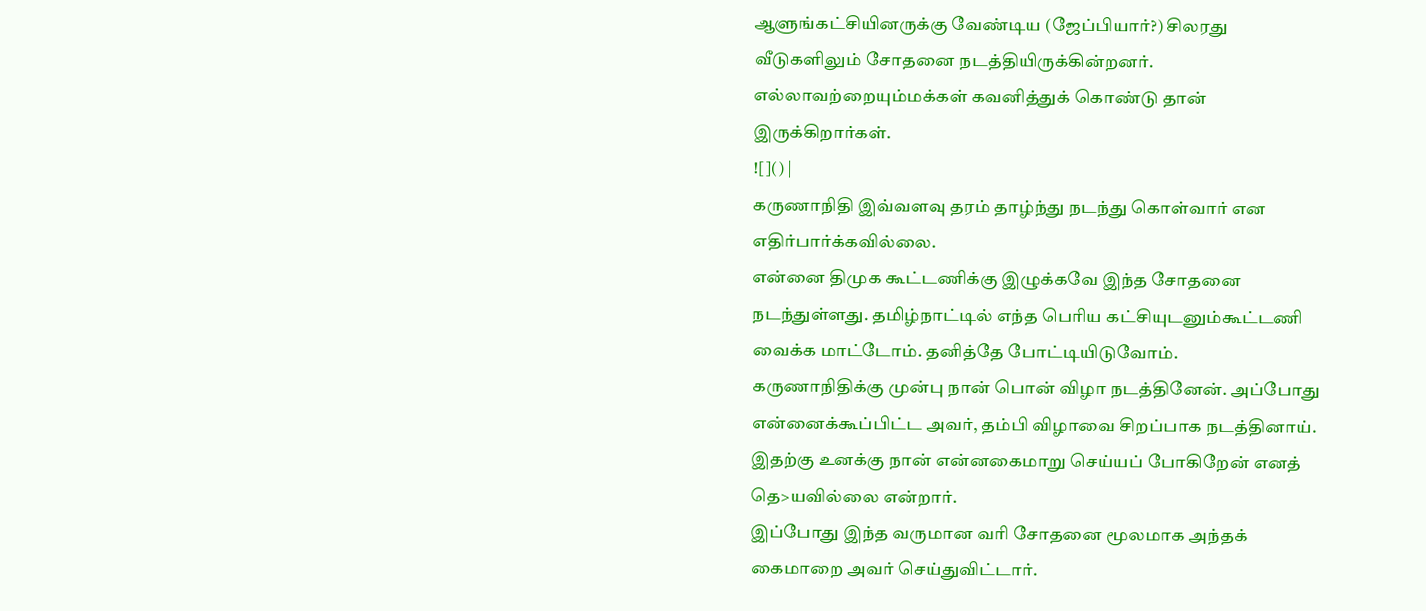ஆளுங்கட்சியினருக்கு வேண்டிய (ஜேப்பியார்?) சிலரது வீடுகளிலும் சோதனை நடத்தியிருக்கின்றனர். எல்லாவற்றையும்மக்கள் கவனித்துக் கொண்டு தான் இருக்கிறார்கள்.
![]() |
கருணாநிதி இவ்வளவு தரம் தாழ்ந்து நடந்து கொள்வார் என எதிர்பார்க்கவில்லை.
என்னை திமுக கூட்டணிக்கு இழுக்கவே இந்த சோதனை நடந்துள்ளது. தமிழ்நாட்டில் எந்த பெரிய கட்சியுடனும்கூட்டணி வைக்க மாட்டோம். தனித்தே போட்டியிடுவோம்.
கருணாநிதிக்கு முன்பு நான் பொன் விழா நடத்தினேன். அப்போது என்னைக்கூப்பிட்ட அவர், தம்பி விழாவை சிறப்பாக நடத்தினாய். இதற்கு உனக்கு நான் என்னகைமாறு செய்யப் போகிறேன் எனத் தெ>யவில்லை என்றார்.
இப்போது இந்த வருமான வரி சோதனை மூலமாக அந்தக் கைமாறை அவர் செய்துவிட்டார்.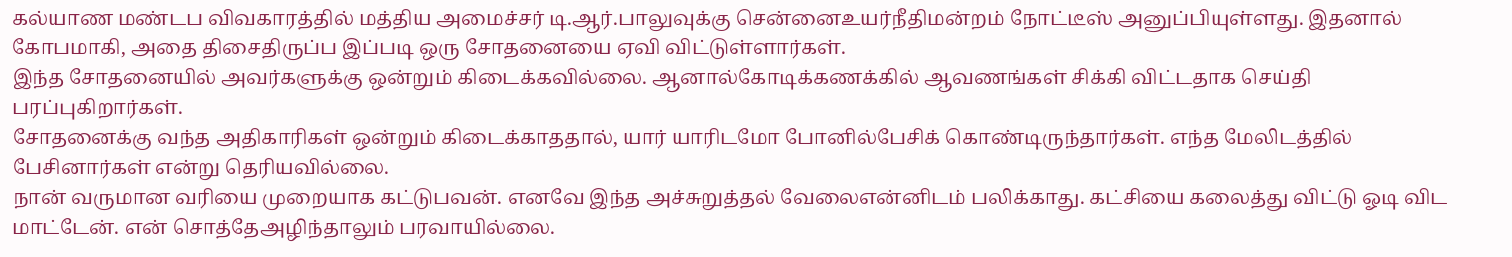கல்யாண மண்டப விவகாரத்தில் மத்திய அமைச்சர் டி.ஆர்.பாலுவுக்கு சென்னைஉயர்நீதிமன்றம் நோட்டீஸ் அனுப்பியுள்ளது. இதனால் கோபமாகி, அதை திசைதிருப்ப இப்படி ஒரு சோதனையை ஏவி விட்டுள்ளார்கள்.
இந்த சோதனையில் அவர்களுக்கு ஒன்றும் கிடைக்கவில்லை. ஆனால்கோடிக்கணக்கில் ஆவணங்கள் சிக்கி விட்டதாக செய்தி பரப்புகிறார்கள்.
சோதனைக்கு வந்த அதிகாரிகள் ஒன்றும் கிடைக்காததால், யார் யாரிடமோ போனில்பேசிக் கொண்டிருந்தார்கள். எந்த மேலிடத்தில் பேசினார்கள் என்று தெரியவில்லை.
நான் வருமான வரியை முறையாக கட்டுபவன். எனவே இந்த அச்சுறுத்தல் வேலைஎன்னிடம் பலிக்காது. கட்சியை கலைத்து விட்டு ஓடி விட மாட்டேன். என் சொத்தேஅழிந்தாலும் பரவாயில்லை.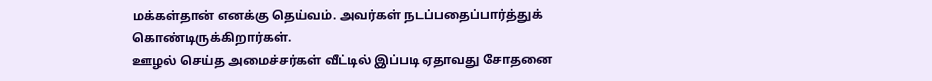மக்கள்தான் எனக்கு தெய்வம். அவர்கள் நடப்பதைப்பார்த்துக் கொண்டிருக்கிறார்கள்.
ஊழல் செய்த அமைச்சர்கள் வீட்டில் இப்படி ஏதாவது சோதனை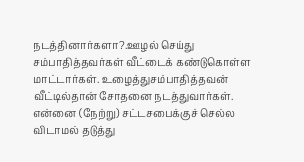நடத்தினார்களா?.ஊழல் செய்து சம்பாதித்தவர்கள் வீட்டைக் கண்டுகொள்ள மாட்டார்கள். உழைத்துசம்பாதித்தவன் வீட்டில்தான் சோதனை நடத்துவார்கள்.
என்னை (நேற்று) சட்டசபைக்குச் செல்ல விடாமல் தடுத்து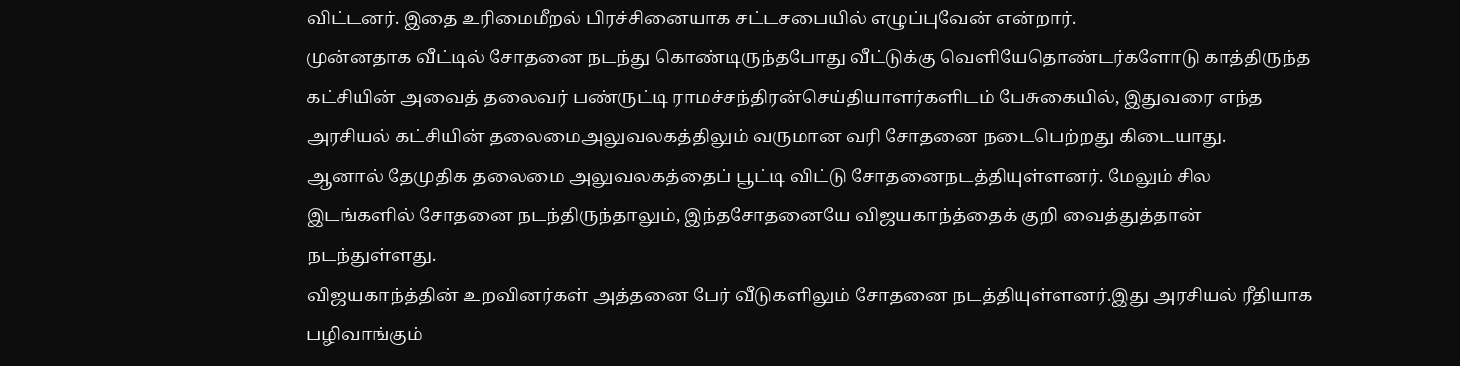விட்டனர். இதை உரிமைமீறல் பிரச்சினையாக சட்டசபையில் எழுப்புவேன் என்றார்.
முன்னதாக வீட்டில் சோதனை நடந்து கொண்டிருந்தபோது வீட்டுக்கு வெளியேதொண்டர்களோடு காத்திருந்த கட்சியின் அவைத் தலைவர் பண்ருட்டி ராமச்சந்திரன்செய்தியாளர்களிடம் பேசுகையில், இதுவரை எந்த அரசியல் கட்சியின் தலைமைஅலுவலகத்திலும் வருமான வரி சோதனை நடைபெற்றது கிடையாது.
ஆனால் தேமுதிக தலைமை அலுவலகத்தைப் பூட்டி விட்டு சோதனைநடத்தியுள்ளனர். மேலும் சில இடங்களில் சோதனை நடந்திருந்தாலும், இந்தசோதனையே விஜயகாந்த்தைக் குறி வைத்துத்தான் நடந்துள்ளது.
விஜயகாந்த்தின் உறவினர்கள் அத்தனை பேர் வீடுகளிலும் சோதனை நடத்தியுள்ளனர்.இது அரசியல் ரீதியாக பழிவாங்கும்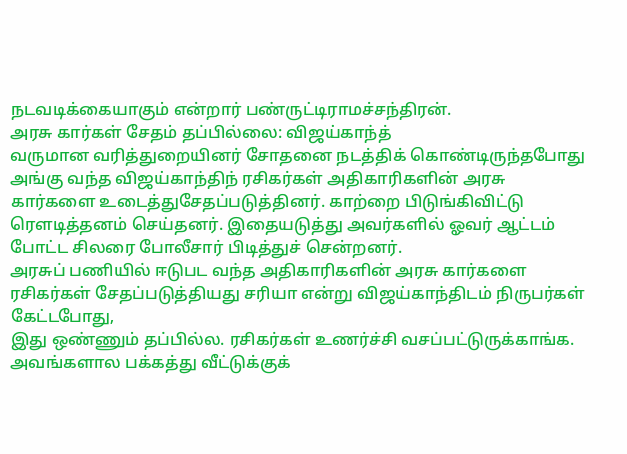நடவடிக்கையாகும் என்றார் பண்ருட்டிராமச்சந்திரன்.
அரசு கார்கள் சேதம் தப்பில்லை: விஜய்காந்த்
வருமான வரித்துறையினர் சோதனை நடத்திக் கொண்டிருந்தபோது அங்கு வந்த விஜய்காந்திந் ரசிகர்கள் அதிகாரிகளின் அரசு கார்களை உடைத்துசேதப்படுத்தினர். காற்றை பிடுங்கிவிட்டு ரெளடித்தனம் செய்தனர். இதையடுத்து அவர்களில் ஓவர் ஆட்டம் போட்ட சிலரை போலீசார் பிடித்துச் சென்றனர்.
அரசுப் பணியில் ஈடுபட வந்த அதிகாரிகளின் அரசு கார்களை ரசிகர்கள் சேதப்படுத்தியது சரியா என்று விஜய்காந்திடம் நிருபர்கள் கேட்டபோது,
இது ஒண்ணும் தப்பில்ல. ரசிகர்கள் உணர்ச்சி வசப்பட்டுருக்காங்க. அவங்களால பக்கத்து வீட்டுக்குக்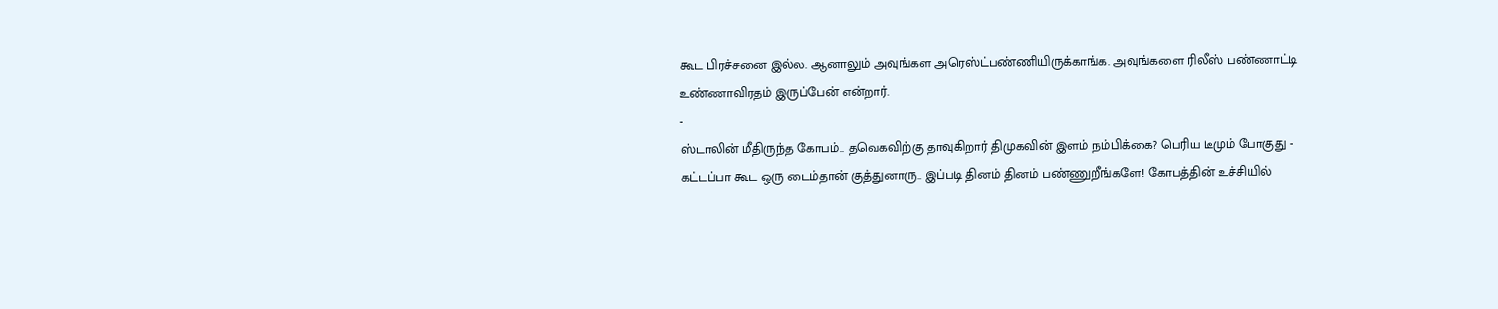கூட பிரச்சனை இல்ல. ஆனாலும் அவுங்கள அரெஸ்ட்பண்ணியிருக்காங்க. அவுங்களை ரிலீஸ் பண்ணாட்டி உண்ணாவிரதம் இருப்பேன் என்றார்.
-
ஸ்டாலின் மீதிருந்த கோபம்.. தவெகவிற்கு தாவுகிறார் திமுகவின் இளம் நம்பிக்கை? பெரிய டீமும் போகுது -
கட்டப்பா கூட ஒரு டைம்தான் குத்துனாரு.. இப்படி தினம் தினம் பண்ணுறீங்களே! கோபத்தின் உச்சியில்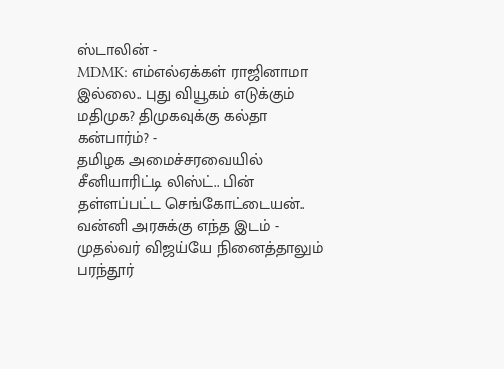ஸ்டாலின் -
MDMK: எம்எல்ஏக்கள் ராஜினாமா இல்லை.. புது வியூகம் எடுக்கும் மதிமுக? திமுகவுக்கு கல்தா கன்பார்ம்? -
தமிழக அமைச்சரவையில் சீனியாரிட்டி லிஸ்ட்.. பின் தள்ளப்பட்ட செங்கோட்டையன்.. வன்னி அரசுக்கு எந்த இடம் -
முதல்வர் விஜய்யே நினைத்தாலும் பரந்தூர்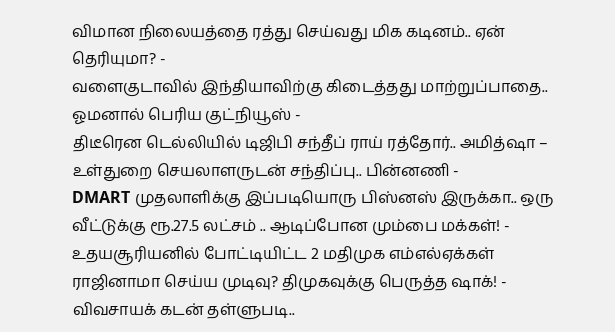விமான நிலையத்தை ரத்து செய்வது மிக கடினம்.. ஏன் தெரியுமா? -
வளைகுடாவில் இந்தியாவிற்கு கிடைத்தது மாற்றுப்பாதை.. ஓமனால் பெரிய குட்நியூஸ் -
திடீரென டெல்லியில் டிஜிபி சந்தீப் ராய் ரத்தோர்.. அமித்ஷா – உள்துறை செயலாளருடன் சந்திப்பு.. பின்னணி -
DMART முதலாளிக்கு இப்படியொரு பிஸ்னஸ் இருக்கா.. ஒரு வீட்டுக்கு ரூ.27.5 லட்சம் .. ஆடிப்போன மும்பை மக்கள்! -
உதயசூரியனில் போட்டியிட்ட 2 மதிமுக எம்எல்ஏக்கள் ராஜினாமா செய்ய முடிவு? திமுகவுக்கு பெருத்த ஷாக்! -
விவசாயக் கடன் தள்ளுபடி..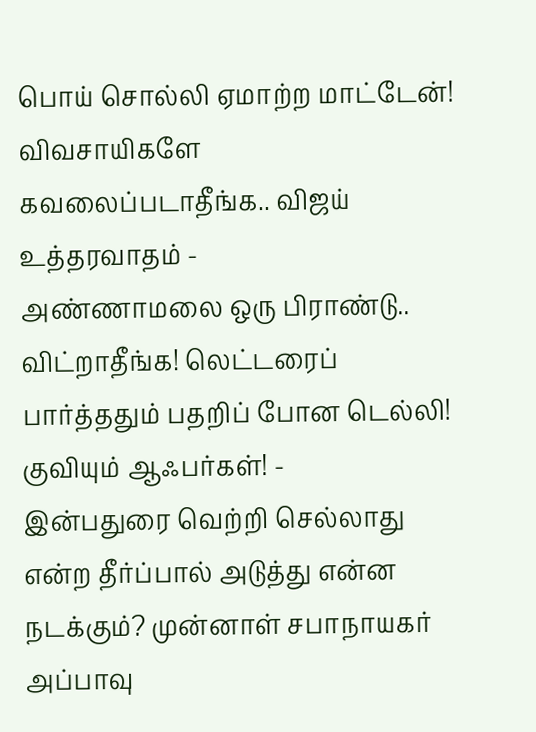பொய் சொல்லி ஏமாற்ற மாட்டேன்! விவசாயிகளே கவலைப்படாதீங்க.. விஜய் உத்தரவாதம் -
அண்ணாமலை ஒரு பிராண்டு.. விட்றாதீங்க! லெட்டரைப் பார்த்ததும் பதறிப் போன டெல்லி! குவியும் ஆஃபர்கள்! -
இன்பதுரை வெற்றி செல்லாது என்ற தீர்ப்பால் அடுத்து என்ன நடக்கும்? முன்னாள் சபாநாயகர் அப்பாவு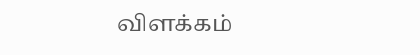விளக்கம்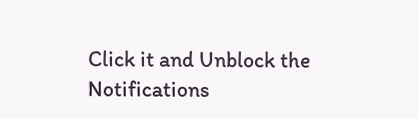Click it and Unblock the Notifications